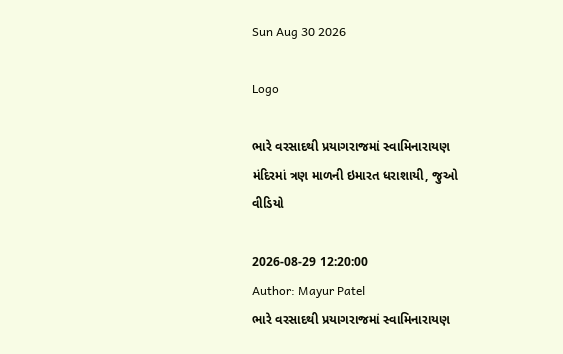Sun Aug 30 2026

Logo

ભારે વરસાદથી પ્રયાગરાજમાં સ્વામિનારાયણ મંદિરમાં ત્રણ માળની ઇમારત ધરાશાયી, જુઓ વીડિયો

2026-08-29 12:20:00
Author: Mayur Patel
ભારે વરસાદથી પ્રયાગરાજમાં સ્વામિનારાયણ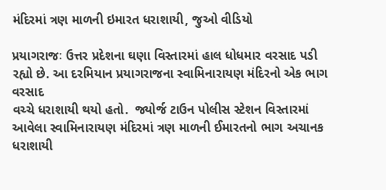મંદિરમાં ત્રણ માળની ઇમારત ધરાશાયી, જુઓ વીડિયો

પ્રયાગરાજઃ ઉત્તર પ્રદેશના ઘણા વિસ્તારમાં હાલ ધોધમાર વરસાદ પડી રહ્યો છે. આ દરમિયાન પ્રયાગરાજના સ્વામિનારાયણ મંદિરનો એક ભાગ વરસાદ
વચ્ચે ધરાશાયી થયો હતો.  જ્યોર્જ ટાઉન પોલીસ સ્ટેશન વિસ્તારમાં આવેલા સ્વામિનારાયણ મંદિરમાં ત્રણ માળની ઈમારતનો ભાગ અચાનક ધરાશાયી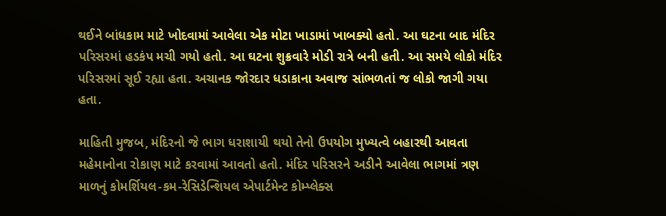થઈને બાંધકામ માટે ખોદવામાં આવેલા એક મોટા ખાડામાં ખાબક્યો હતો. આ ઘટના બાદ મંદિર પરિસરમાં હડકંપ મચી ગયો હતો. આ ઘટના શુક્રવારે મોડી રાત્રે બની હતી. આ સમયે લોકો મંદિર પરિસરમાં સૂઈ રહ્યા હતા. અચાનક જોરદાર ધડાકાના અવાજ સાંભળતાં જ લોકો જાગી ગયા હતા.

માહિતી મુજબ, મંદિરનો જે ભાગ ધરાશાયી થયો તેનો ઉપયોગ મુખ્યત્વે બહારથી આવતા મહેમાનોના રોકાણ માટે કરવામાં આવતો હતો. મંદિર પરિસરને અડીને આવેલા ભાગમાં ત્રણ માળનું કોમર્શિયલ-કમ-રેસિડેન્શિયલ એપાર્ટમેન્ટ કોમ્પ્લેક્સ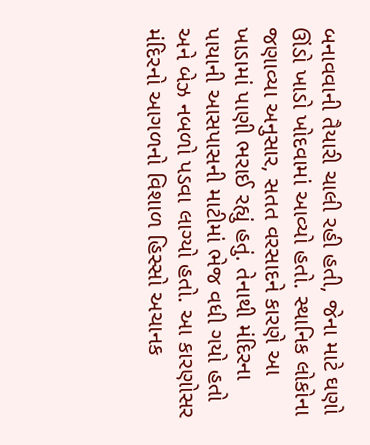બનાવવાની તૈયારી ચાલી રહી હતી, જેના માટે ઘણો ઊંડો ખાડો ખોદવામાં આવ્યો હતો. સ્થાનિક લોકોના જણાવ્યા અનુસાર, સતત વરસાદને કારણે આ ખાડામાં પાણી ભરાઈ રહ્યું હતું. તેનાથી મંદિરના પાયાની આસપાસની માટીમાં ભેજ વધી ગયો હતો અને બેઝ નબળો પડવા લાગ્યો હતો. આ કારણોસર મંદિરનો આગળનો વિશાળ હિસ્સો અચાનક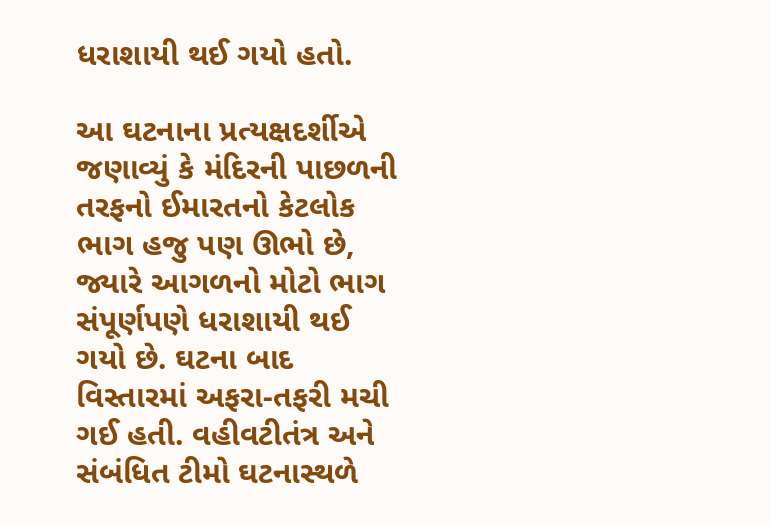ધરાશાયી થઈ ગયો હતો.

આ ઘટનાના પ્રત્યક્ષદર્શીએ જણાવ્યું કે મંદિરની પાછળની તરફનો ઈમારતનો કેટલોક ભાગ હજુ પણ ઊભો છે, જ્યારે આગળનો મોટો ભાગ સંપૂર્ણપણે ધરાશાયી થઈ ગયો છે. ઘટના બાદ વિસ્તારમાં અફરા-તફરી મચી ગઈ હતી. વહીવટીતંત્ર અને સંબંધિત ટીમો ઘટનાસ્થળે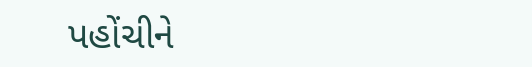પહોંચીને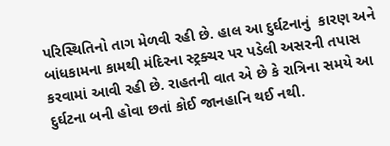પરિસ્થિતિનો તાગ મેળવી રહી છે. હાલ આ દુર્ઘટનાનું  કારણ અને બાંધકામના કામથી મંદિરના સ્ટ્રક્ચર પર પડેલી અસરની તપાસ કરવામાં આવી રહી છે. રાહતની વાત એ છે કે રાત્રિના સમયે આ દુર્ઘટના બની હોવા છતાં કોઈ જાનહાનિ થઈ નથી.